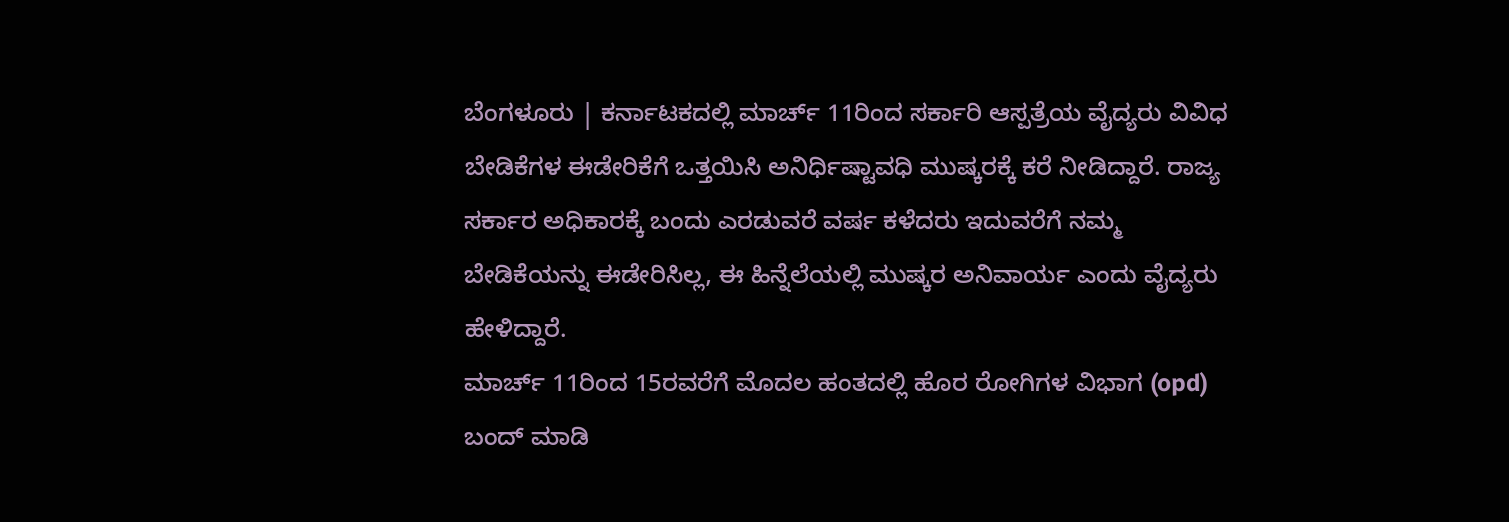ಬೆಂಗಳೂರು | ಕರ್ನಾಟಕದಲ್ಲಿ ಮಾರ್ಚ್ 11ರಿಂದ ಸರ್ಕಾರಿ ಆಸ್ಪತ್ರೆಯ ವೈದ್ಯರು ವಿವಿಧ ಬೇಡಿಕೆಗಳ ಈಡೇರಿಕೆಗೆ ಒತ್ತಯಿಸಿ ಅನಿರ್ಧಿಷ್ಟಾವಧಿ ಮುಷ್ಕರಕ್ಕೆ ಕರೆ ನೀಡಿದ್ದಾರೆ. ರಾಜ್ಯ ಸರ್ಕಾರ ಅಧಿಕಾರಕ್ಕೆ ಬಂದು ಎರಡುವರೆ ವರ್ಷ ಕಳೆದರು ಇದುವರೆಗೆ ನಮ್ಮ ಬೇಡಿಕೆಯನ್ನು ಈಡೇರಿಸಿಲ್ಲ, ಈ ಹಿನ್ನೆಲೆಯಲ್ಲಿ ಮುಷ್ಕರ ಅನಿವಾರ್ಯ ಎಂದು ವೈದ್ಯರು ಹೇಳಿದ್ದಾರೆ.
ಮಾರ್ಚ್ 11ರಿಂದ 15ರವರೆಗೆ ಮೊದಲ ಹಂತದಲ್ಲಿ ಹೊರ ರೋಗಿಗಳ ವಿಭಾಗ (opd) ಬಂದ್ ಮಾಡಿ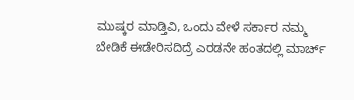ಮುಷ್ಕರ ಮಾಡ್ತಿವಿ, ಒಂದು ವೇಳೆ ಸರ್ಕಾರ ನಮ್ಮ ಬೇಡಿಕೆ ಈಡೇರಿಸದಿದ್ರೆ ಎರಡನೇ ಹಂತದಲ್ಲಿ ಮಾರ್ಚ್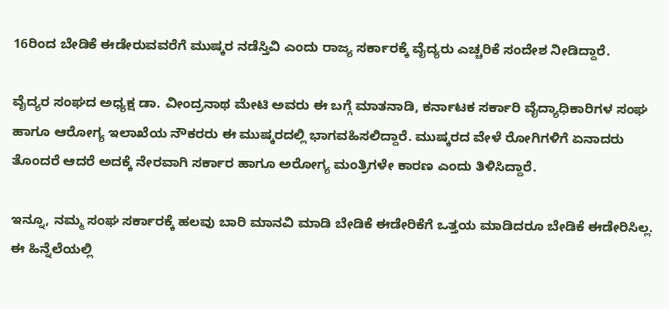16ರಿಂದ ಬೇಡಿಕೆ ಈಡೇರುವವರೆಗೆ ಮುಷ್ಕರ ನಡೆಸ್ತಿವಿ ಎಂದು ರಾಜ್ಯ ಸರ್ಕಾರಕ್ಕೆ ವೈದ್ಯರು ಎಚ್ಚರಿಕೆ ಸಂದೇಶ ನೀಡಿದ್ದಾರೆ.

ವೈದ್ಯರ ಸಂಘದ ಅಧ್ಯಕ್ಷ ಡಾ. ವೀಂದ್ರನಾಥ ಮೇಟಿ ಅವರು ಈ ಬಗ್ಗೆ ಮಾತನಾಡಿ, ಕರ್ನಾಟಕ ಸರ್ಕಾರಿ ವೈದ್ಯಾಧಿಕಾರಿಗಳ ಸಂಘ ಹಾಗೂ ಆರೋಗ್ಯ ಇಲಾಖೆಯ ನೌಕರರು ಈ ಮುಷ್ಕರದಲ್ಲಿ ಭಾಗವಹಿಸಲಿದ್ದಾರೆ. ಮುಷ್ಕರದ ವೇಳೆ ರೋಗಿಗಳಿಗೆ ಏನಾದರು ತೊಂದರೆ ಆದರೆ ಅದಕ್ಕೆ ನೇರವಾಗಿ ಸರ್ಕಾರ ಹಾಗೂ ಅರೋಗ್ಯ ಮಂತ್ರಿಗಳೇ ಕಾರಣ ಎಂದು ತಿಳಿಸಿದ್ದಾರೆ.

ಇನ್ನೂ, ನಮ್ಮ ಸಂಘ ಸರ್ಕಾರಕ್ಕೆ ಹಲವು ಬಾರಿ ಮಾನವಿ ಮಾಡಿ ಬೇಡಿಕೆ ಈಡೇರಿಕೆಗೆ ಒತ್ತಯ ಮಾಡಿದರೂ ಬೇಡಿಕೆ ಈಡೇರಿಸಿಲ್ಲ. ಈ ಹಿನ್ನೆಲೆಯಲ್ಲಿ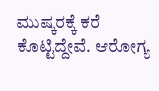ಮುಷ್ಕರಕ್ಕೆ ಕರೆ ಕೊಟ್ಟಿದ್ದೇವೆ. ಆರೋಗ್ಯ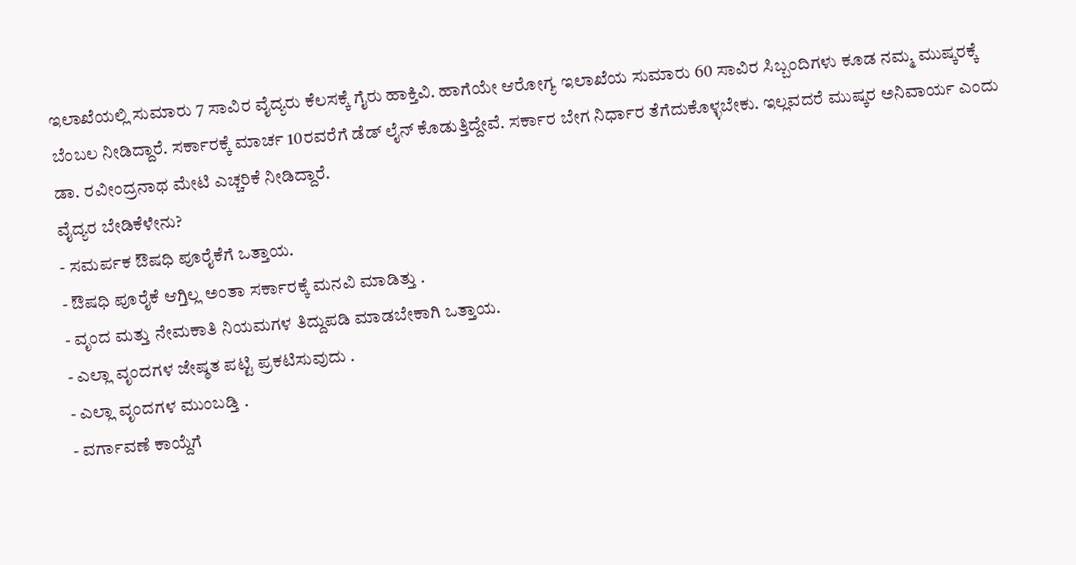ಇಲಾಖೆಯಲ್ಲಿ ಸುಮಾರು 7 ಸಾವಿರ ವೈದ್ಯರು ಕೆಲಸಕ್ಕೆ ಗೈರು ಹಾಕ್ತಿವಿ. ಹಾಗೆಯೇ ಆರೋಗ್ಯ ಇಲಾಖೆಯ ಸುಮಾರು 60 ಸಾವಿರ ಸಿಬ್ಬಂದಿಗಳು ಕೂಡ ನಮ್ಮ ಮುಷ್ಕರಕ್ಕೆ ಬೆಂಬಲ ನೀಡಿದ್ದಾರೆ. ಸರ್ಕಾರಕ್ಕೆ ಮಾರ್ಚ 10ರವರೆಗೆ ಡೆಡ್ ಲೈನ್ ಕೊಡುತ್ತಿದ್ದೇವೆ. ಸರ್ಕಾರ ಬೇಗ ನಿರ್ಧಾರ ತೆಗೆದುಕೊಳ್ಳಬೇಕು. ಇಲ್ಲವದರೆ ಮುಷ್ಕರ ಅನಿವಾರ್ಯ ಎಂದು ಡಾ. ರವೀಂದ್ರನಾಥ ಮೇಟಿ ಎಚ್ಚರಿಕೆ ನೀಡಿದ್ದಾರೆ.
ವೈದ್ಯರ ಬೇಡಿಕೆಳೇನು?
- ಸಮರ್ಪಕ ಔಷಧಿ ಪೂರೈಕೆಗೆ ಒತ್ತಾಯ.
- ಔಷಧಿ ಪೂರೈಕೆ ಆಗ್ತಿಲ್ಲ ಅಂತಾ ಸರ್ಕಾರಕ್ಕೆ ಮನವಿ ಮಾಡಿತ್ತು .
- ವೃಂದ ಮತ್ತು ನೇಮಕಾತಿ ನಿಯಮಗಳ ತಿದ್ದುಪಡಿ ಮಾಡಬೇಕಾಗಿ ಒತ್ತಾಯ.
- ಎಲ್ಲಾ ವೃಂದಗಳ ಜೇಷ್ಠತ ಪಟ್ಟಿ ಪ್ರಕಟಿಸುವುದು .
- ಎಲ್ಲಾ ವೃಂದಗಳ ಮುಂಬಡ್ತಿ .
- ವರ್ಗಾವಣೆ ಕಾಯ್ದೆಗೆ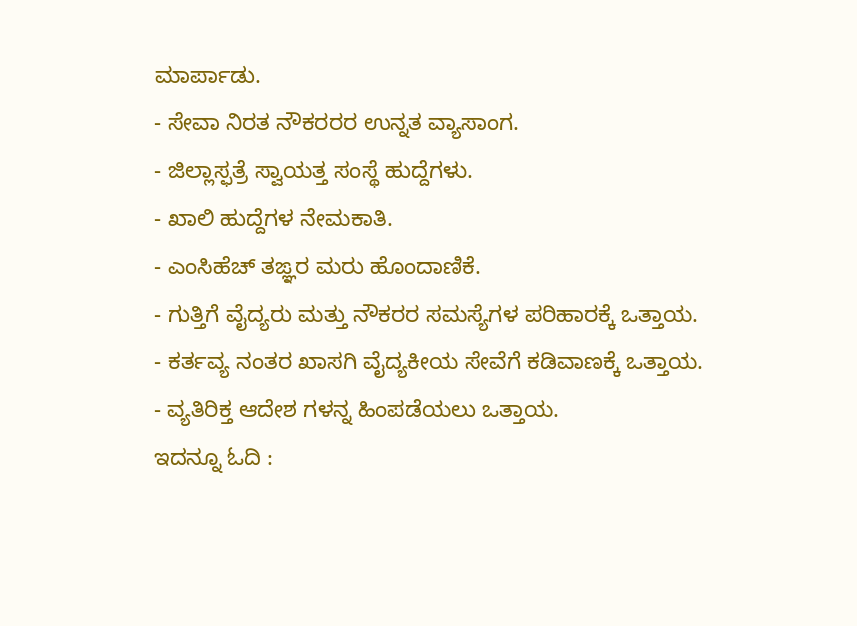ಮಾರ್ಪಾಡು.
- ಸೇವಾ ನಿರತ ನೌಕರರರ ಉನ್ನತ ವ್ಯಾಸಾಂಗ.
- ಜಿಲ್ಲಾಸ್ಫತ್ರೆ ಸ್ವಾಯತ್ತ ಸಂಸ್ಥೆ ಹುದ್ದೆಗಳು.
- ಖಾಲಿ ಹುದ್ದೆಗಳ ನೇಮಕಾತಿ.
- ಎಂಸಿಹೆಚ್ ತಙ್ಞರ ಮರು ಹೊಂದಾಣಿಕೆ.
- ಗುತ್ತಿಗೆ ವೈದ್ಯರು ಮತ್ತು ನೌಕರರ ಸಮಸ್ಯೆಗಳ ಪರಿಹಾರಕ್ಕೆ ಒತ್ತಾಯ.
- ಕರ್ತವ್ಯ ನಂತರ ಖಾಸಗಿ ವೈದ್ಯಕೀಯ ಸೇವೆಗೆ ಕಡಿವಾಣಕ್ಕೆ ಒತ್ತಾಯ.
- ವ್ಯತಿರಿಕ್ತ ಆದೇಶ ಗಳನ್ನ ಹಿಂಪಡೆಯಲು ಒತ್ತಾಯ.
ಇದನ್ನೂ ಓದಿ :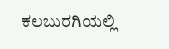ಕಲಬುರಗಿಯಲ್ಲಿ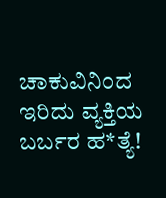ಚಾಕುವಿನಿಂದ ಇರಿದು ವ್ಯಕ್ತಿಯ ಬರ್ಬರ ಹ*ತ್ಯೆ!